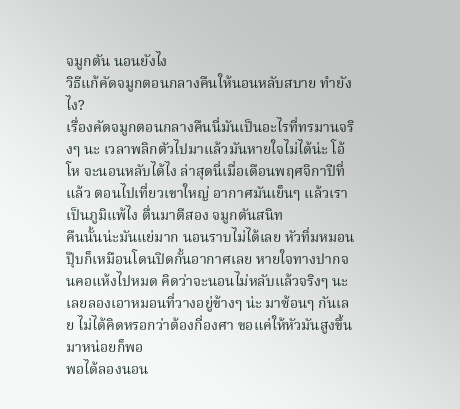จมูกตัน นอนยังไง
วิธีแก้คัดจมูกตอนกลางคืนให้นอนหลับสบาย ทำยังไง?
เรื่องคัดจมูกตอนกลางคืนนี่มันเป็นอะไรที่ทรมานจริงๆ นะ เวลาพลิกตัวไปมาแล้วมันหายใจไม่ได้น่ะ โอ้โห จะนอนหลับได้ไง ล่าสุดนี่เมื่อเดือนพฤศจิกาปีที่แล้ว ตอนไปเที่ยวเขาใหญ่ อากาศมันเย็นๆ แล้วเราเป็นภูมิแพ้ไง ตื่นมาตีสอง จมูกตันสนิท
คืนนั้นน่ะมันแย่มาก นอนราบไม่ได้เลย หัวทิ่มหมอนปุ๊บก็เหมือนโดนปิดกั้นอากาศเลย หายใจทางปากจนคอแห้งไปหมด คิดว่าจะนอนไม่หลับแล้วจริงๆ นะ เลยลองเอาหมอนที่วางอยู่ข้างๆ น่ะ มาซ้อนๆ กันเลย ไม่ได้คิดหรอกว่าต้องกี่องศา ขอแค่ให้หัวมันสูงขึ้นมาหน่อยก็พอ
พอได้ลองนอน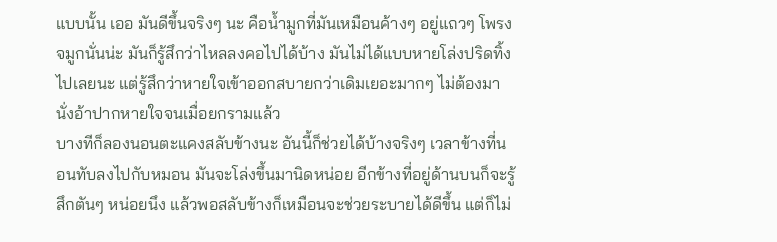แบบนั้น เออ มันดีขึ้นจริงๆ นะ คือน้ำมูกที่มันเหมือนค้างๆ อยู่แถวๆ โพรงจมูกนั่นน่ะ มันก็รู้สึกว่าไหลลงคอไปได้บ้าง มันไม่ได้แบบหายโล่งปริดทิ้งไปเลยนะ แต่รู้สึกว่าหายใจเข้าออกสบายกว่าเดิมเยอะมากๆ ไม่ต้องมานั่งอ้าปากหายใจจนเมื่อยกรามแล้ว
บางทีก็ลองนอนตะแคงสลับข้างนะ อันนี้ก็ช่วยได้บ้างจริงๆ เวลาข้างที่นอนทับลงไปกับหมอน มันจะโล่งขึ้นมานิดหน่อย อีกข้างที่อยู่ด้านบนก็จะรู้สึกตันๆ หน่อยนึง แล้วพอสลับข้างก็เหมือนจะช่วยระบายได้ดีขึ้น แต่ก็ไม่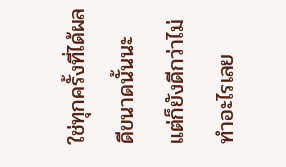ใช่ทุกครั้งที่ได้ผลดีขนาดนั้นนะ แต่ก็ยังดีกว่าไม่ทำอะไรเลย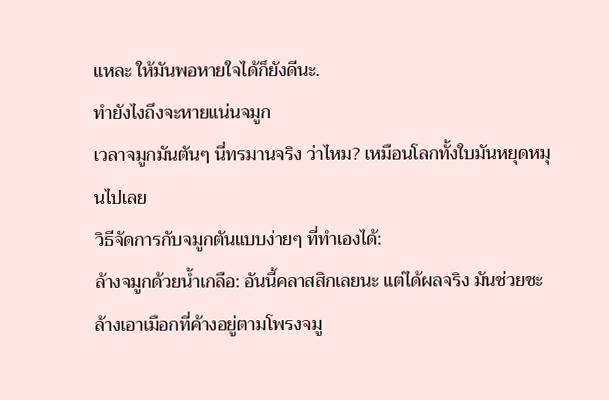แหละ ให้มันพอหายใจได้ก็ยังดีนะ.
ทำยังไงถึงจะหายแน่นจมูก
เวลาจมูกมันตันๆ นี่ทรมานจริง ว่าไหม? เหมือนโลกทั้งใบมันหยุดหมุนไปเลย
วิธีจัดการกับจมูกตันแบบง่ายๆ ที่ทำเองได้:
ล้างจมูกด้วยน้ำเกลือ: อันนี้คลาสสิกเลยนะ แต่ได้ผลจริง มันช่วยชะล้างเอาเมือกที่ค้างอยู่ตามโพรงจมู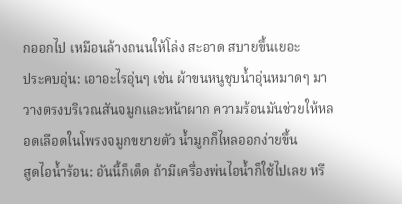กออกไป เหมือนล้างถนนให้โล่ง สะอาด สบายขึ้นเยอะ
ประคบอุ่น: เอาอะไรอุ่นๆ เช่น ผ้าขนหนูชุบน้ำอุ่นหมาดๆ มาวางตรงบริเวณสันจมูกและหน้าผาก ความร้อนมันช่วยให้หลอดเลือดในโพรงจมูกขยายตัว น้ำมูกก็ไหลออกง่ายขึ้น
สูดไอน้ำร้อน: อันนี้ก็เด็ด ถ้ามีเครื่องพ่นไอน้ำก็ใช้ไปเลย หรื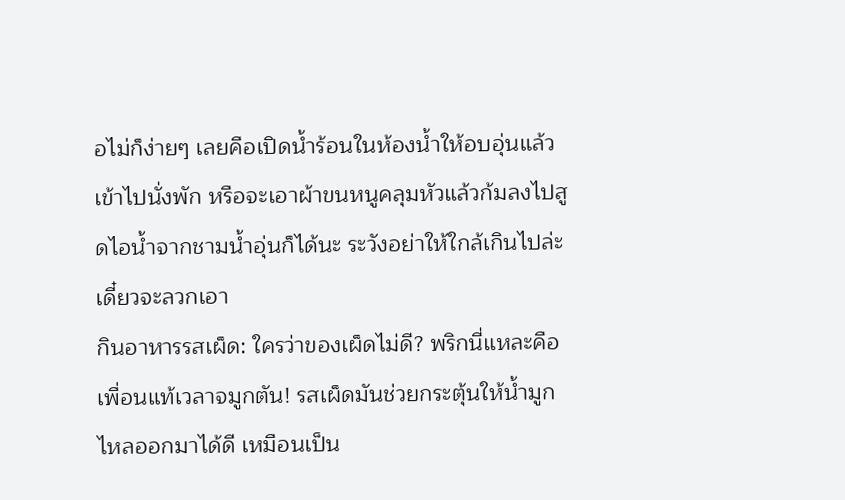อไม่ก็ง่ายๆ เลยคือเปิดน้ำร้อนในห้องน้ำให้อบอุ่นแล้วเข้าไปนั่งพัก หรือจะเอาผ้าขนหนูคลุมหัวแล้วก้มลงไปสูดไอน้ำจากชามน้ำอุ่นก็ได้นะ ระวังอย่าให้ใกล้เกินไปล่ะ เดี๋ยวจะลวกเอา
กินอาหารรสเผ็ด: ใครว่าของเผ็ดไม่ดี? พริกนี่แหละคือเพื่อนแท้เวลาจมูกตัน! รสเผ็ดมันช่วยกระตุ้นให้น้ำมูกไหลออกมาได้ดี เหมือนเป็น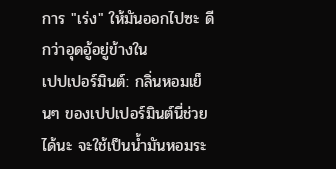การ "เร่ง" ให้มันออกไปซะ ดีกว่าอุดอู้อยู่ข้างใน
เปปเปอร์มินต์: กลิ่นหอมเย็นๆ ของเปปเปอร์มินต์นี่ช่วยได้นะ จะใช้เป็นน้ำมันหอมระ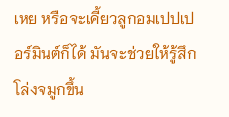เหย หรือจะเคี้ยวลูกอมเปปเปอร์มินต์ก็ได้ มันจะช่วยให้รู้สึกโล่งจมูกขึ้น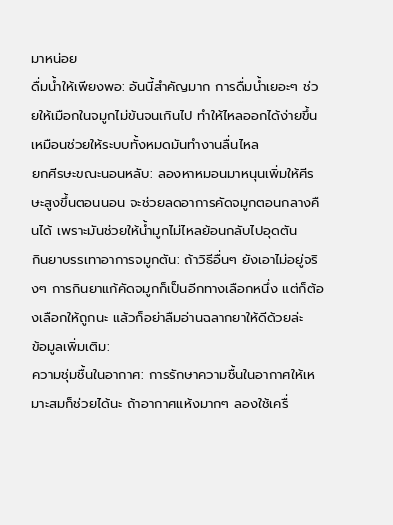มาหน่อย
ดื่มน้ำให้เพียงพอ: อันนี้สำคัญมาก การดื่มน้ำเยอะๆ ช่วยให้เมือกในจมูกไม่ข้นจนเกินไป ทำให้ไหลออกได้ง่ายขึ้น เหมือนช่วยให้ระบบทั้งหมดมันทำงานลื่นไหล
ยกศีรษะขณะนอนหลับ: ลองหาหมอนมาหนุนเพิ่มให้ศีรษะสูงขึ้นตอนนอน จะช่วยลดอาการคัดจมูกตอนกลางคืนได้ เพราะมันช่วยให้น้ำมูกไม่ไหลย้อนกลับไปอุดตัน
กินยาบรรเทาอาการจมูกตัน: ถ้าวิธีอื่นๆ ยังเอาไม่อยู่จริงๆ การกินยาแก้คัดจมูกก็เป็นอีกทางเลือกหนึ่ง แต่ก็ต้องเลือกให้ถูกนะ แล้วก็อย่าลืมอ่านฉลากยาให้ดีด้วยล่ะ
ข้อมูลเพิ่มเติม:
ความชุ่มชื้นในอากาศ: การรักษาความชื้นในอากาศให้เหมาะสมก็ช่วยได้นะ ถ้าอากาศแห้งมากๆ ลองใช้เครื่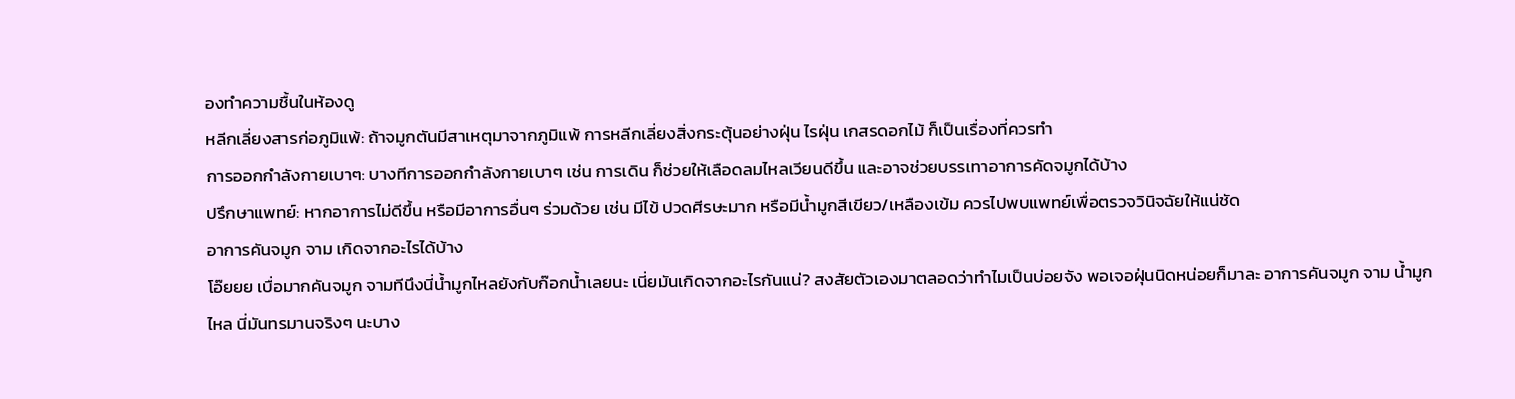องทำความชื้นในห้องดู
หลีกเลี่ยงสารก่อภูมิแพ้: ถ้าจมูกตันมีสาเหตุมาจากภูมิแพ้ การหลีกเลี่ยงสิ่งกระตุ้นอย่างฝุ่น ไรฝุ่น เกสรดอกไม้ ก็เป็นเรื่องที่ควรทำ
การออกกำลังกายเบาๆ: บางทีการออกกำลังกายเบาๆ เช่น การเดิน ก็ช่วยให้เลือดลมไหลเวียนดีขึ้น และอาจช่วยบรรเทาอาการคัดจมูกได้บ้าง
ปรึกษาแพทย์: หากอาการไม่ดีขึ้น หรือมีอาการอื่นๆ ร่วมด้วย เช่น มีไข้ ปวดศีรษะมาก หรือมีน้ำมูกสีเขียว/เหลืองเข้ม ควรไปพบแพทย์เพื่อตรวจวินิจฉัยให้แน่ชัด
อาการคันจมูก จาม เกิดจากอะไรได้บ้าง
โอ๊ยยย เบื่อมากคันจมูก จามทีนึงนี่น้ำมูกไหลยังกับก๊อกน้ำเลยนะ เนี่ยมันเกิดจากอะไรกันแน่? สงสัยตัวเองมาตลอดว่าทำไมเป็นบ่อยจัง พอเจอฝุ่นนิดหน่อยก็มาละ อาการคันจมูก จาม น้ำมูกไหล นี่มันทรมานจริงๆ นะบาง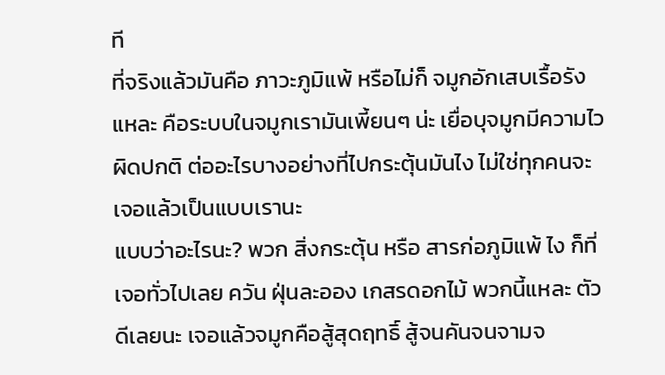ที
ที่จริงแล้วมันคือ ภาวะภูมิแพ้ หรือไม่ก็ จมูกอักเสบเรื้อรัง แหละ คือระบบในจมูกเรามันเพี้ยนๆ น่ะ เยื่อบุจมูกมีความไวผิดปกติ ต่ออะไรบางอย่างที่ไปกระตุ้นมันไง ไม่ใช่ทุกคนจะเจอแล้วเป็นแบบเรานะ
แบบว่าอะไรนะ? พวก สิ่งกระตุ้น หรือ สารก่อภูมิแพ้ ไง ก็ที่เจอทั่วไปเลย ควัน ฝุ่นละออง เกสรดอกไม้ พวกนี้แหละ ตัวดีเลยนะ เจอแล้วจมูกคือสู้สุดฤทธิ์ สู้จนคันจนจามจ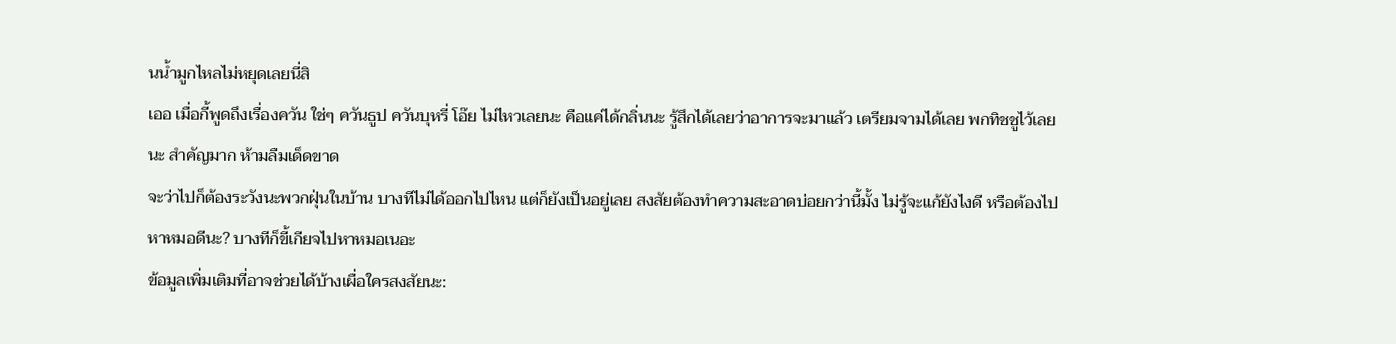นน้ำมูกไหลไม่หยุดเลยนี่สิ
เออ เมื่อกี้พูดถึงเรื่องควัน ใช่ๆ ควันธูป ควันบุหรี่ โอ๊ย ไม่ไหวเลยนะ คือแค่ได้กลิ่นนะ รู้สึกได้เลยว่าอาการจะมาแล้ว เตรียมจามได้เลย พกทิชชูไว้เลยนะ สำคัญมาก ห้ามลืมเด็ดขาด
จะว่าไปก็ต้องระวังนะพวกฝุ่นในบ้าน บางทีไม่ได้ออกไปไหน แต่ก็ยังเป็นอยู่เลย สงสัยต้องทำความสะอาดบ่อยกว่านี้มั้ง ไม่รู้จะแก้ยังไงดี หรือต้องไปหาหมอดีนะ? บางทีก็ขี้เกียจไปหาหมอเนอะ
ข้อมูลเพิ่มเติมที่อาจช่วยได้บ้างเผื่อใครสงสัยนะ: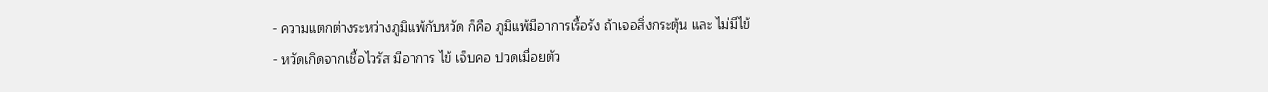- ความแตกต่างระหว่างภูมิแพ้กับหวัด ก็คือ ภูมิแพ้มีอาการเรื้อรัง ถ้าเจอสิ่งกระตุ้น และ ไม่มีไข้
- หวัดเกิดจากเชื้อไวรัส มีอาการ ไข้ เจ็บคอ ปวดเมื่อยตัว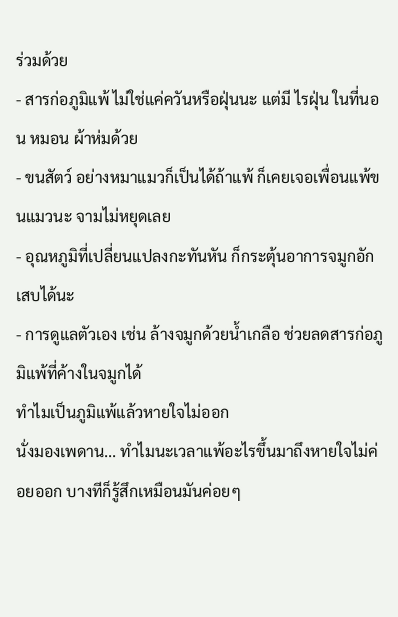ร่วมด้วย
- สารก่อภูมิแพ้ ไม่ใช่แค่ควันหรือฝุ่นนะ แต่มี ไรฝุ่น ในที่นอน หมอน ผ้าห่มด้วย
- ขนสัตว์ อย่างหมาแมวก็เป็นได้ถ้าแพ้ ก็เคยเจอเพื่อนแพ้ขนแมวนะ จามไม่หยุดเลย
- อุณหภูมิที่เปลี่ยนแปลงกะทันหัน ก็กระตุ้นอาการจมูกอักเสบได้นะ
- การดูแลตัวเอง เช่น ล้างจมูกด้วยน้ำเกลือ ช่วยลดสารก่อภูมิแพ้ที่ค้างในจมูกได้
ทำไมเป็นภูมิแพ้แล้วหายใจไม่ออก
นั่งมองเพดาน... ทำไมนะเวลาแพ้อะไรขึ้นมาถึงหายใจไม่ค่อยออก บางทีก็รู้สึกเหมือนมันค่อยๆ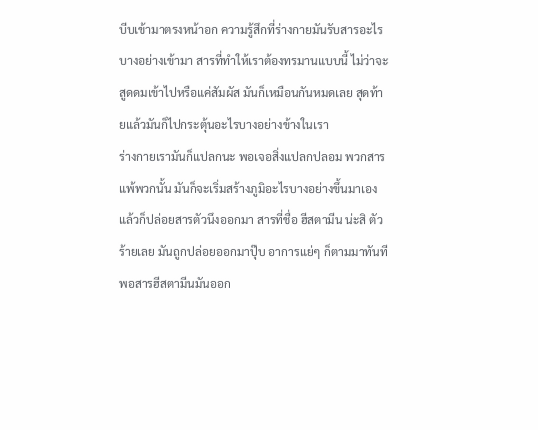บีบเข้ามาตรงหน้าอก ความรู้สึกที่ร่างกายมันรับสารอะไรบางอย่างเข้ามา สารที่ทำให้เราต้องทรมานแบบนี้ ไม่ว่าจะสูดดมเข้าไปหรือแค่สัมผัส มันก็เหมือนกันหมดเลย สุดท้ายแล้วมันก็ไปกระตุ้นอะไรบางอย่างข้างในเรา
ร่างกายเรามันก็แปลกนะ พอเจอสิ่งแปลกปลอม พวกสารแพ้พวกนั้น มันก็จะเริ่มสร้างภูมิอะไรบางอย่างขึ้นมาเอง แล้วก็ปล่อยสารตัวนึงออกมา สารที่ชื่อ ฮีสตามีน น่ะสิ ตัวร้ายเลย มันถูกปล่อยออกมาปุ๊บ อาการแย่ๆ ก็ตามมาทันที
พอสารฮีสตามีนมันออก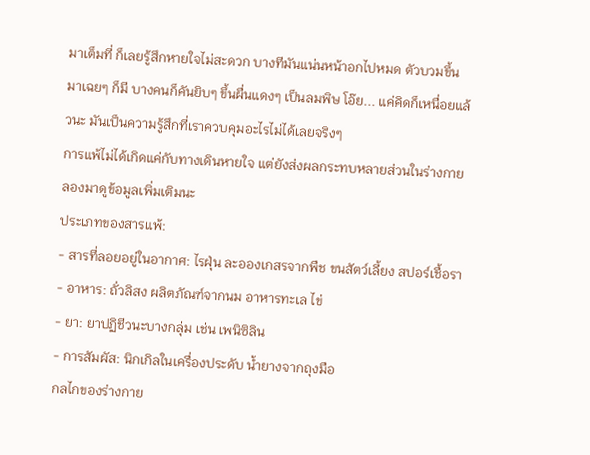มาเต็มที่ ก็เลยรู้สึกหายใจไม่สะดวก บางทีมันแน่นหน้าอกไปหมด ตัวบวมขึ้นมาเฉยๆ ก็มี บางคนก็คันยิบๆ ขึ้นผื่นแดงๆ เป็นลมพิษ โอ๊ย... แค่คิดก็เหนื่อยแล้วนะ มันเป็นความรู้สึกที่เราควบคุมอะไรไม่ได้เลยจริงๆ
การแพ้ไม่ได้เกิดแค่กับทางเดินหายใจ แต่ยังส่งผลกระทบหลายส่วนในร่างกาย ลองมาดูข้อมูลเพิ่มเติมนะ
ประเภทของสารแพ้:
- สารที่ลอยอยู่ในอากาศ: ไรฝุ่น ละอองเกสรจากพืช ขนสัตว์เลี้ยง สปอร์เชื้อรา
- อาหาร: ถั่วลิสง ผลิตภัณฑ์จากนม อาหารทะเล ไข่
- ยา: ยาปฏิชีวนะบางกลุ่ม เช่น เพนิซิลิน
- การสัมผัส: นิกเกิลในเครื่องประดับ น้ำยางจากถุงมือ
กลไกของร่างกาย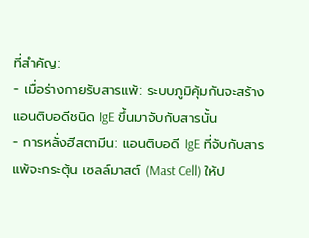ที่สำคัญ:
- เมื่อร่างกายรับสารแพ้: ระบบภูมิคุ้มกันจะสร้าง แอนติบอดีชนิด IgE ขึ้นมาจับกับสารนั้น
- การหลั่งฮีสตามีน: แอนติบอดี IgE ที่จับกับสารแพ้จะกระตุ้น เซลล์มาสต์ (Mast Cell) ให้ป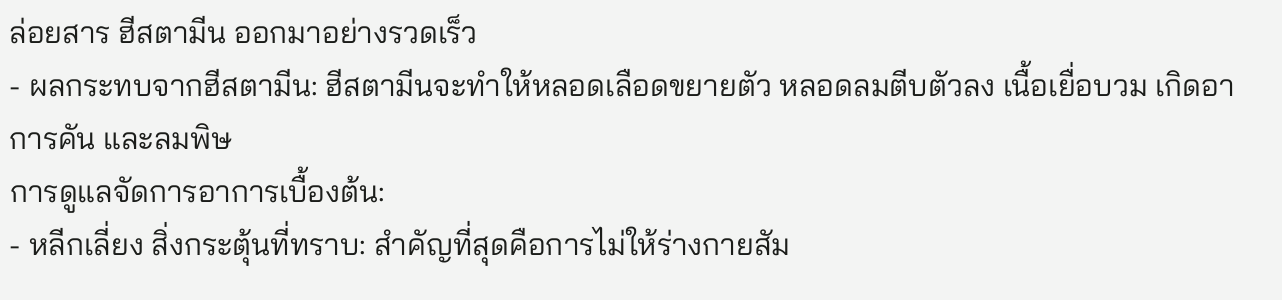ล่อยสาร ฮีสตามีน ออกมาอย่างรวดเร็ว
- ผลกระทบจากฮีสตามีน: ฮีสตามีนจะทำให้หลอดเลือดขยายตัว หลอดลมตีบตัวลง เนื้อเยื่อบวม เกิดอาการคัน และลมพิษ
การดูแลจัดการอาการเบื้องต้น:
- หลีกเลี่ยง สิ่งกระตุ้นที่ทราบ: สำคัญที่สุดคือการไม่ให้ร่างกายสัม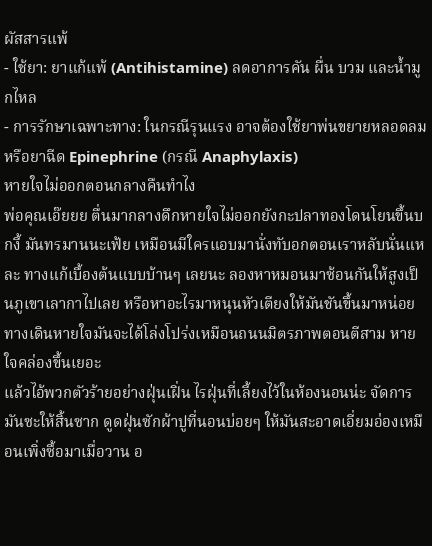ผัสสารแพ้
- ใช้ยา: ยาแก้แพ้ (Antihistamine) ลดอาการคัน ผื่น บวม และน้ำมูกไหล
- การรักษาเฉพาะทาง: ในกรณีรุนแรง อาจต้องใช้ยาพ่นขยายหลอดลม หรือยาฉีด Epinephrine (กรณี Anaphylaxis)
หายใจไม่ออกตอนกลางคืนทำไง
พ่อคุณเอ๊ยยย ตื่นมากลางดึกหายใจไม่ออกยังกะปลาทองโดนโยนขึ้นบกงี้ มันทรมานนะเฟ้ย เหมือนมีใครแอบมานั่งทับอกตอนเราหลับนั่นแหละ ทางแก้เบื้องต้นแบบบ้านๆ เลยนะ ลองหาหมอนมาซ้อนกันให้สูงเป็นภูเขาเลากาไปเลย หรือหาอะไรมาหนุนหัวเตียงให้มันชันขึ้นมาหน่อย ทางเดินหายใจมันจะได้โล่งโปร่งเหมือนถนนมิตรภาพตอนตีสาม หายใจคล่องขึ้นเยอะ
แล้วไอ้พวกตัวร้ายอย่างฝุ่นเฝิ่น ไรฝุ่นที่เลี้ยงไว้ในห้องนอนน่ะ จัดการมันซะให้สิ้นซาก ดูดฝุ่นซักผ้าปูที่นอนบ่อยๆ ให้มันสะอาดเอี่ยมอ่องเหมือนเพิ่งซื้อมาเมื่อวาน อ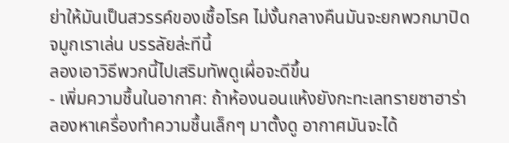ย่าให้มันเป็นสวรรค์ของเชื้อโรค ไม่งั้นกลางคืนมันจะยกพวกมาปิดจมูกเราเล่น บรรลัยล่ะทีนี้
ลองเอาวิธีพวกนี้ไปเสริมทัพดูเผื่อจะดีขึ้น
- เพิ่มความชื้นในอากาศ: ถ้าห้องนอนแห้งยังกะทะเลทรายซาฮาร่า ลองหาเครื่องทำความชื้นเล็กๆ มาตั้งดู อากาศมันจะได้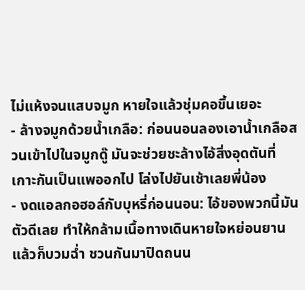ไม่แห้งจนแสบจมูก หายใจแล้วชุ่มคอขึ้นเยอะ
- ล้างจมูกด้วยน้ำเกลือ: ก่อนนอนลองเอาน้ำเกลือสวนเข้าไปในจมูกดู๊ มันจะช่วยชะล้างไอ้สิ่งอุดตันที่เกาะกันเป็นแพออกไป โล่งไปยันเช้าเลยพี่น้อง
- งดแอลกอฮอล์กับบุหรี่ก่อนนอน: ไอ้ของพวกนี้มันตัวดีเลย ทำให้กล้ามเนื้อทางเดินหายใจหย่อนยาน แล้วก็บวมฉ่ำ ชวนกันมาปิดถนน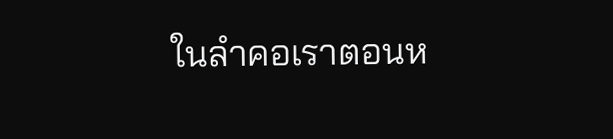ในลำคอเราตอนห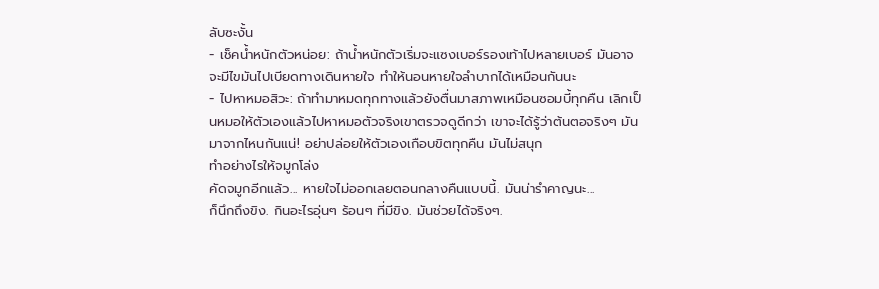ลับซะงั้น
- เช็คน้ำหนักตัวหน่อย: ถ้าน้ำหนักตัวเริ่มจะแซงเบอร์รองเท้าไปหลายเบอร์ มันอาจจะมีไขมันไปเบียดทางเดินหายใจ ทำให้นอนหายใจลำบากได้เหมือนกันนะ
- ไปหาหมอสิวะ: ถ้าทำมาหมดทุกทางแล้วยังตื่นมาสภาพเหมือนซอมบี้ทุกคืน เลิกเป็นหมอให้ตัวเองแล้วไปหาหมอตัวจริงเขาตรวจดูดีกว่า เขาจะได้รู้ว่าต้นตอจริงๆ มันมาจากไหนกันแน่! อย่าปล่อยให้ตัวเองเกือบขิตทุกคืน มันไม่สนุก
ทำอย่างไรให้จมูกโล่ง
คัดจมูกอีกแล้ว... หายใจไม่ออกเลยตอนกลางคืนแบบนี้. มันน่ารำคาญนะ...
ก็นึกถึงขิง. กินอะไรอุ่นๆ ร้อนๆ ที่มีขิง. มันช่วยได้จริงๆ.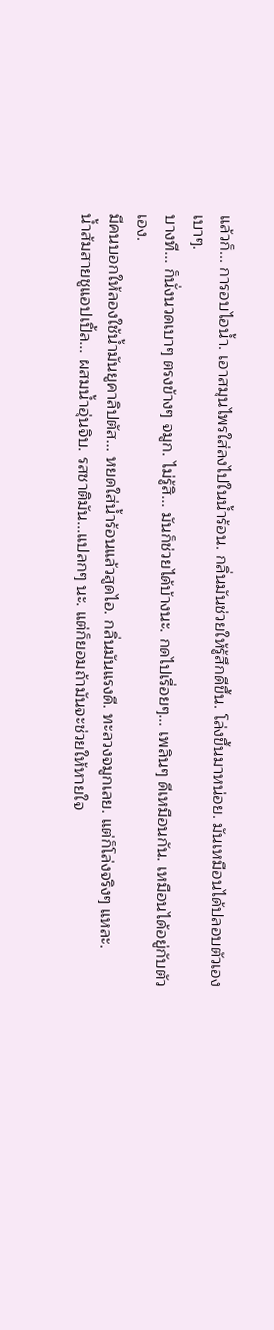แล้วก็... การอบไอน้ำ. เอาสมุนไพรใส่ลงไปในน้ำร้อน. กลิ่นมันช่วยให้รู้สึกดีขึ้น. โล่งขึ้นมาหน่อย. มันเหมือนได้ปลอบตัวเองเบาๆ.
บางที... ก็นั่งนวดเบาๆ ตรงข้างๆ จมูก. ไม่รู้สิ... มันก็ช่วยได้บ้างนะ. กดไปเรื่อยๆ... เพลินๆ ดีเหมือนกัน. เหมือนได้อยู่กับตัวเอง.
มีคนบอกให้ลองใช้น้ำมันยูคาลิปตัส... หยดใส่น้ำร้อนแล้วสูดไอ. กลิ่นมันแรงดี. ทะลวงจมูกเลย. แต่ก็โล่งจริงๆ แหละ.
น้ำส้มสายชูแอปเปิ้ล... ผสมน้ำอุ่นจิบ. รสชาติมัน...แปลกๆ นะ. แต่ก็ยอมถ้ามันจะช่วยให้หายใจ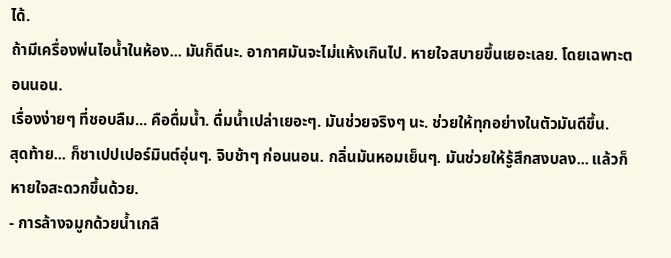ได้.
ถ้ามีเครื่องพ่นไอน้ำในห้อง... มันก็ดีนะ. อากาศมันจะไม่แห้งเกินไป. หายใจสบายขึ้นเยอะเลย. โดยเฉพาะตอนนอน.
เรื่องง่ายๆ ที่ชอบลืม... คือดื่มน้ำ. ดื่มน้ำเปล่าเยอะๆ. มันช่วยจริงๆ นะ. ช่วยให้ทุกอย่างในตัวมันดีขึ้น.
สุดท้าย... ก็ชาเปปเปอร์มินต์อุ่นๆ. จิบช้าๆ ก่อนนอน. กลิ่นมันหอมเย็นๆ. มันช่วยให้รู้สึกสงบลง... แล้วก็หายใจสะดวกขึ้นด้วย.
- การล้างจมูกด้วยน้ำเกลื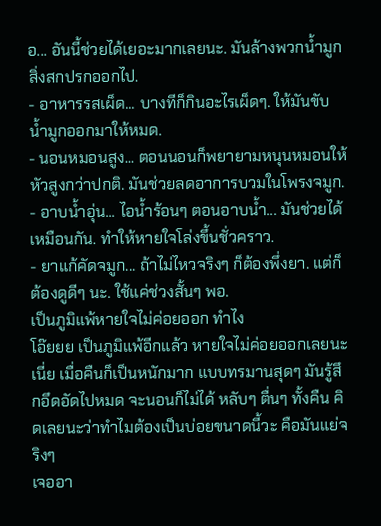อ... อันนี้ช่วยได้เยอะมากเลยนะ. มันล้างพวกน้ำมูก สิ่งสกปรกออกไป.
- อาหารรสเผ็ด... บางทีก็กินอะไรเผ็ดๆ. ให้มันขับน้ำมูกออกมาให้หมด.
- นอนหมอนสูง... ตอนนอนก็พยายามหนุนหมอนให้หัวสูงกว่าปกติ. มันช่วยลดอาการบวมในโพรงจมูก.
- อาบน้ำอุ่น... ไอน้ำร้อนๆ ตอนอาบน้ำ... มันช่วยได้เหมือนกัน. ทำให้หายใจโล่งขึ้นชั่วคราว.
- ยาแก้คัดจมูก... ถ้าไม่ไหวจริงๆ ก็ต้องพึ่งยา. แต่ก็ต้องดูดีๆ นะ. ใช้แค่ช่วงสั้นๆ พอ.
เป็นภูมิแพ้หายใจไม่ค่อยออก ทําไง
โอ๊ยยย เป็นภูมิแพ้อีกแล้ว หายใจไม่ค่อยออกเลยนะเนี่ย เมื่อคืนก็เป็นหนักมาก แบบทรมานสุดๆ มันรู้สึกอึดอัดไปหมด จะนอนก็ไม่ได้ หลับๆ ตื่นๆ ทั้งคืน คิดเลยนะว่าทำไมต้องเป็นบ่อยขนาดนี้วะ คือมันแย่จริงๆ
เจออา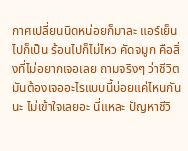กาศเปลี่ยนนิดหน่อยก็มาละ แอร์เย็นไปก็เป็น ร้อนไปก็ไม่ไหว คัดจมูก คือสิ่งที่ไม่อยากเจอเลย ถามจริงๆ ว่าชีวิตมันต้องเจออะไรแบบนี้บ่อยแค่ไหนกันนะ ไม่เข้าใจเลยอะ นี่แหละ ปัญหาชีวิ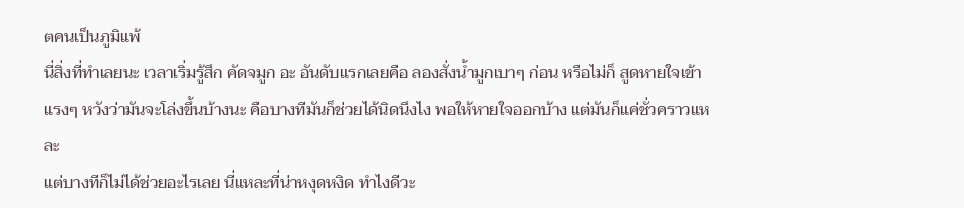ตคนเป็นภูมิแพ้
นี่สิ่งที่ทำเลยนะ เวลาเริ่มรู้สึก คัดจมูก อะ อันดับแรกเลยคือ ลองสั่งน้ำมูกเบาๆ ก่อน หรือไม่ก็ สูดหายใจเข้าแรงๆ หวังว่ามันจะโล่งขึ้นบ้างนะ คือบางทีมันก็ช่วยได้นิดนึงไง พอให้หายใจออกบ้าง แต่มันก็แค่ชั่วคราวแหละ
แต่บางทีก็ไม่ได้ช่วยอะไรเลย นี่แหละที่น่าหงุดหงิด ทำไงดีวะ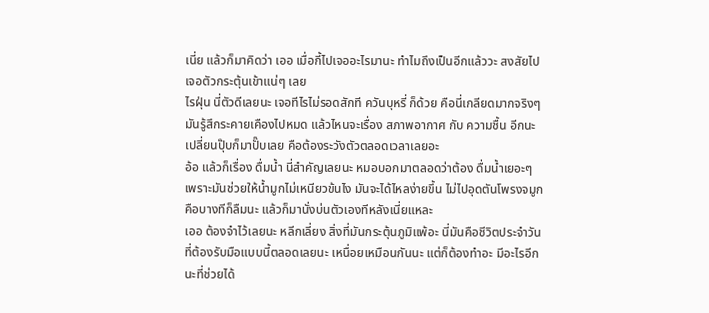เนี่ย แล้วก็มาคิดว่า เออ เมื่อกี้ไปเจออะไรมานะ ทำไมถึงเป็นอีกแล้ววะ สงสัยไปเจอตัวกระตุ้นเข้าแน่ๆ เลย
ไรฝุ่น นี่ตัวดีเลยนะ เจอทีไรไม่รอดสักที ควันบุหรี่ ก็ด้วย คือนี่เกลียดมากจริงๆ มันรู้สึกระคายเคืองไปหมด แล้วไหนจะเรื่อง สภาพอากาศ กับ ความชื้น อีกนะ เปลี่ยนปุ๊บก็มาปั๊บเลย คือต้องระวังตัวตลอดเวลาเลยอะ
อ้อ แล้วก็เรื่อง ดื่มน้ำ นี่สำคัญเลยนะ หมอบอกมาตลอดว่าต้อง ดื่มน้ำเยอะๆ เพราะมันช่วยให้น้ำมูกไม่เหนียวข้นไง มันจะได้ไหลง่ายขึ้น ไม่ไปอุดตันโพรงจมูก คือบางทีก็ลืมนะ แล้วก็มานั่งบ่นตัวเองทีหลังเนี่ยแหละ
เออ ต้องจำไว้เลยนะ หลีกเลี่ยง สิ่งที่มันกระตุ้นภูมิแพ้อะ นี่มันคือชีวิตประจำวันที่ต้องรับมือแบบนี้ตลอดเลยนะ เหนื่อยเหมือนกันนะ แต่ก็ต้องทำอะ มีอะไรอีกนะที่ช่วยได้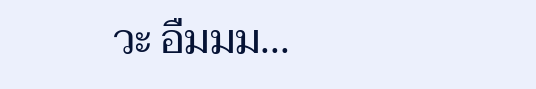วะ อืมมม...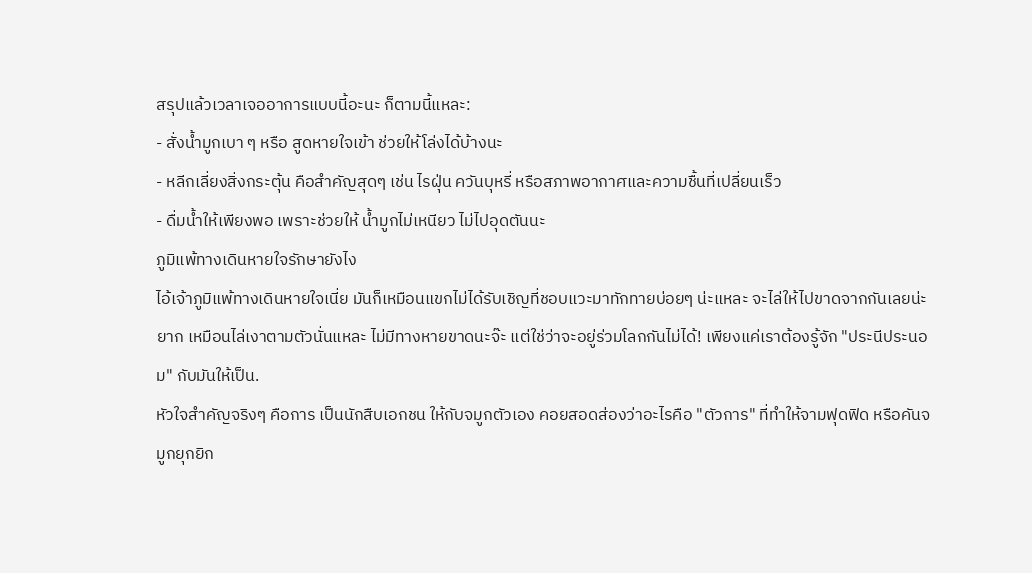สรุปแล้วเวลาเจออาการแบบนี้อะนะ ก็ตามนี้แหละ:
- สั่งน้ำมูกเบา ๆ หรือ สูดหายใจเข้า ช่วยให้โล่งได้บ้างนะ
- หลีกเลี่ยงสิ่งกระตุ้น คือสำคัญสุดๆ เช่น ไรฝุ่น ควันบุหรี่ หรือสภาพอากาศและความชื้นที่เปลี่ยนเร็ว
- ดื่มน้ำให้เพียงพอ เพราะช่วยให้ น้ำมูกไม่เหนียว ไม่ไปอุดตันนะ
ภูมิแพ้ทางเดินหายใจรักษายังไง
ไอ้เจ้าภูมิแพ้ทางเดินหายใจเนี่ย มันก็เหมือนแขกไม่ได้รับเชิญที่ชอบแวะมาทักทายบ่อยๆ น่ะแหละ จะไล่ให้ไปขาดจากกันเลยน่ะยาก เหมือนไล่เงาตามตัวนั่นแหละ ไม่มีทางหายขาดนะจ๊ะ แต่ใช่ว่าจะอยู่ร่วมโลกกันไม่ได้! เพียงแค่เราต้องรู้จัก "ประนีประนอม" กับมันให้เป็น.
หัวใจสำคัญจริงๆ คือการ เป็นนักสืบเอกชน ให้กับจมูกตัวเอง คอยสอดส่องว่าอะไรคือ "ตัวการ" ที่ทำให้จามฟุดฟิด หรือคันจมูกยุกยิก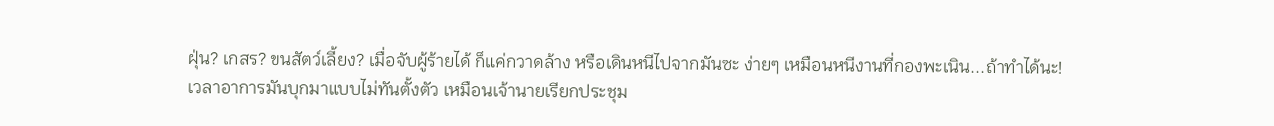ฝุ่น? เกสร? ขนสัตว์เลี้ยง? เมื่อจับผู้ร้ายได้ ก็แค่กวาดล้าง หรือเดินหนีไปจากมันซะ ง่ายๆ เหมือนหนีงานที่กองพะเนิน...ถ้าทำได้นะ!
เวลาอาการมันบุกมาแบบไม่ทันตั้งตัว เหมือนเจ้านายเรียกประชุม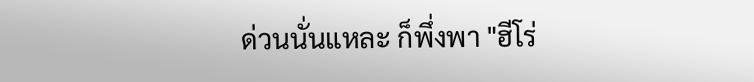ด่วนนั่นแหละ ก็พึ่งพา "ฮีโร่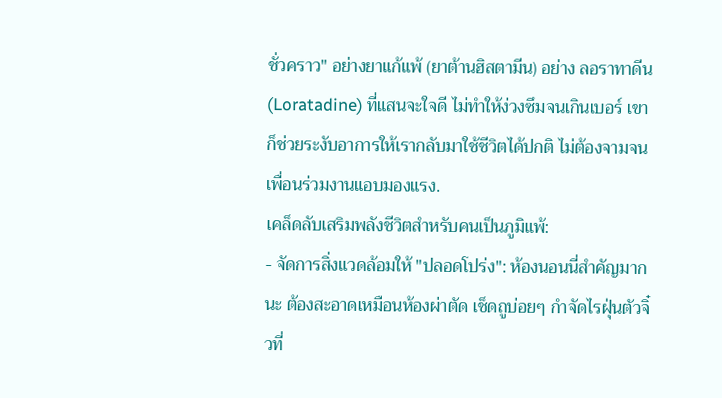ชั่วคราว" อย่างยาแก้แพ้ (ยาต้านฮิสตามีน) อย่าง ลอราทาดีน (Loratadine) ที่แสนจะใจดี ไม่ทำให้ง่วงซึมจนเกินเบอร์ เขาก็ช่วยระงับอาการให้เรากลับมาใช้ชีวิตได้ปกติ ไม่ต้องจามจนเพื่อนร่วมงานแอบมองแรง.
เคล็ดลับเสริมพลังชีวิตสำหรับคนเป็นภูมิแพ้:
- จัดการสิ่งแวดล้อมให้ "ปลอดโปร่ง": ห้องนอนนี่สำคัญมากนะ ต้องสะอาดเหมือนห้องผ่าตัด เช็ดถูบ่อยๆ กำจัดไรฝุ่นตัวจิ๋วที่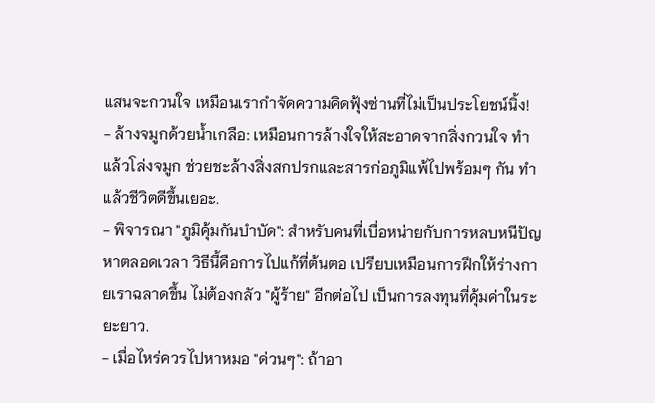แสนจะกวนใจ เหมือนเรากำจัดความคิดฟุ้งซ่านที่ไม่เป็นประโยชน์นิ้ง!
- ล้างจมูกด้วยน้ำเกลือ: เหมือนการล้างใจให้สะอาดจากสิ่งกวนใจ ทำแล้วโล่งจมูก ช่วยชะล้างสิ่งสกปรกและสารก่อภูมิแพ้ไปพร้อมๆ กัน ทำแล้วชีวิตดีขึ้นเยอะ.
- พิจารณา "ภูมิคุ้มกันบำบัด": สำหรับคนที่เบื่อหน่ายกับการหลบหนีปัญหาตลอดเวลา วิธีนี้คือการไปแก้ที่ต้นตอ เปรียบเหมือนการฝึกให้ร่างกายเราฉลาดขึ้น ไม่ต้องกลัว "ผู้ร้าย" อีกต่อไป เป็นการลงทุนที่คุ้มค่าในระยะยาว.
- เมื่อไหร่ควรไปหาหมอ "ด่วนๆ": ถ้าอา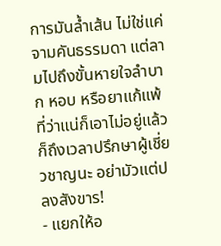การมันล้ำเส้น ไม่ใช่แค่จามคันธรรมดา แต่ลามไปถึงขั้นหายใจลำบาก หอบ หรือยาแก้แพ้ที่ว่าแน่ก็เอาไม่อยู่แล้ว ก็ถึงเวลาปรึกษาผู้เชี่ยวชาญนะ อย่ามัวแต่ปลงสังขาร!
- แยกให้อ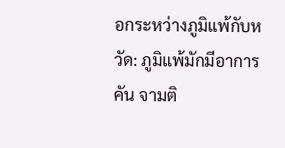อกระหว่างภูมิแพ้กับหวัด: ภูมิแพ้มักมีอาการคัน จามติ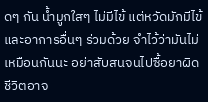ดๆ กัน น้ำมูกใสๆ ไม่มีไข้ แต่หวัดมักมีไข้และอาการอื่นๆ ร่วมด้วย จำไว้ว่ามันไม่เหมือนกันนะ อย่าสับสนจนไปซื้อยาผิด ชีวิตอาจ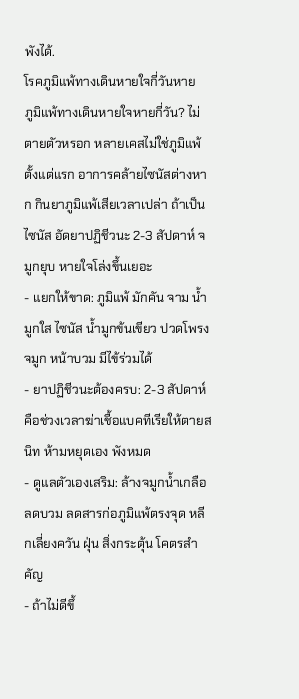พังได้.
โรคภูมิแพ้ทางเดินหายใจกี่วันหาย
ภูมิแพ้ทางเดินหายใจหายกี่วัน? ไม่ตายตัวหรอก หลายเคสไม่ใช่ภูมิแพ้ตั้งแต่แรก อาการคล้ายไซนัสต่างหาก กินยาภูมิแพ้เสียเวลาเปล่า ถ้าเป็นไซนัส อัดยาปฏิชีวนะ 2-3 สัปดาห์ จมูกยุบ หายใจโล่งขึ้นเยอะ
- แยกให้ขาด: ภูมิแพ้ มักคัน จาม น้ำมูกใส ไซนัส น้ำมูกข้นเขียว ปวดโพรงจมูก หน้าบวม มีไข้ร่วมได้
- ยาปฏิชีวนะต้องครบ: 2-3 สัปดาห์ คือช่วงเวลาฆ่าเชื้อแบคทีเรียให้ตายสนิท ห้ามหยุดเอง พังหมด
- ดูแลตัวเองเสริม: ล้างจมูกน้ำเกลือ ลดบวม ลดสารก่อภูมิแพ้ตรงจุด หลีกเลี่ยงควัน ฝุ่น สิ่งกระตุ้น โคตรสำคัญ
- ถ้าไม่ดีขึ้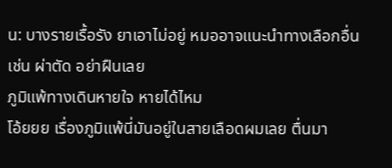น: บางรายเรื้อรัง ยาเอาไม่อยู่ หมออาจแนะนำทางเลือกอื่น เช่น ผ่าตัด อย่าฝืนเลย
ภูมิแพ้ทางเดินหายใจ หายได้ไหม
โอ้ยยย เรื่องภูมิแพ้นี่มันอยู่ในสายเลือดผมเลย ตื่นมา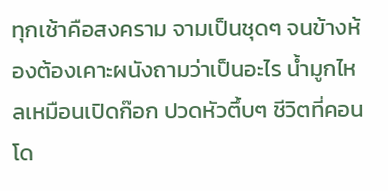ทุกเช้าคือสงคราม จามเป็นชุดๆ จนข้างห้องต้องเคาะผนังถามว่าเป็นอะไร น้ำมูกไหลเหมือนเปิดก๊อก ปวดหัวตึ้บๆ ชีวิตที่คอนโด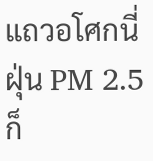แถวอโศกนี่ฝุ่น PM 2.5 ก็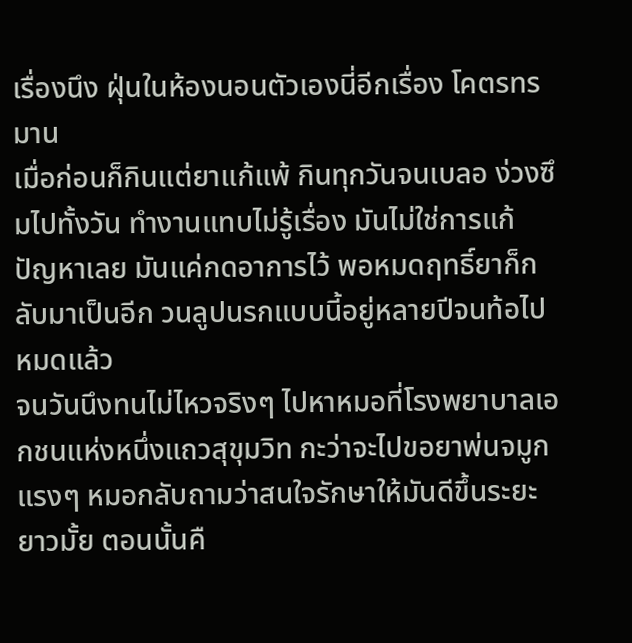เรื่องนึง ฝุ่นในห้องนอนตัวเองนี่อีกเรื่อง โคตรทรมาน
เมื่อก่อนก็กินแต่ยาแก้แพ้ กินทุกวันจนเบลอ ง่วงซึมไปทั้งวัน ทำงานแทบไม่รู้เรื่อง มันไม่ใช่การแก้ปัญหาเลย มันแค่กดอาการไว้ พอหมดฤทธิ์ยาก็กลับมาเป็นอีก วนลูปนรกแบบนี้อยู่หลายปีจนท้อไปหมดแล้ว
จนวันนึงทนไม่ไหวจริงๆ ไปหาหมอที่โรงพยาบาลเอกชนแห่งหนึ่งแถวสุขุมวิท กะว่าจะไปขอยาพ่นจมูกแรงๆ หมอกลับถามว่าสนใจรักษาให้มันดีขึ้นระยะยาวมั้ย ตอนนั้นคื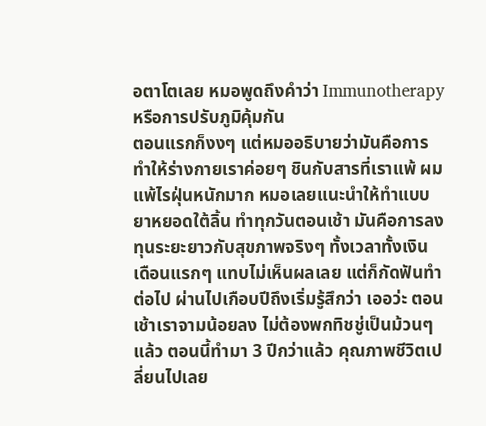อตาโตเลย หมอพูดถึงคำว่า Immunotherapy หรือการปรับภูมิคุ้มกัน
ตอนแรกก็งงๆ แต่หมออธิบายว่ามันคือการทำให้ร่างกายเราค่อยๆ ชินกับสารที่เราแพ้ ผมแพ้ไรฝุ่นหนักมาก หมอเลยแนะนำให้ทำแบบยาหยอดใต้ลิ้น ทำทุกวันตอนเช้า มันคือการลงทุนระยะยาวกับสุขภาพจริงๆ ทั้งเวลาทั้งเงิน
เดือนแรกๆ แทบไม่เห็นผลเลย แต่ก็กัดฟันทำต่อไป ผ่านไปเกือบปีถึงเริ่มรู้สึกว่า เออว่ะ ตอนเช้าเราจามน้อยลง ไม่ต้องพกทิชชู่เป็นม้วนๆ แล้ว ตอนนี้ทำมา 3 ปีกว่าแล้ว คุณภาพชีวิตเปลี่ยนไปเลย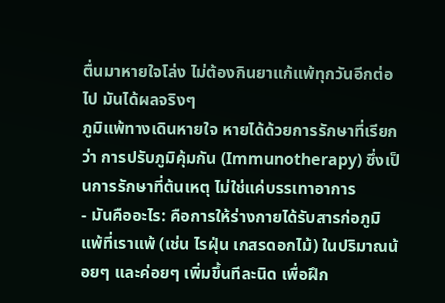ตื่นมาหายใจโล่ง ไม่ต้องกินยาแก้แพ้ทุกวันอีกต่อไป มันได้ผลจริงๆ
ภูมิแพ้ทางเดินหายใจ หายได้ด้วยการรักษาที่เรียกว่า การปรับภูมิคุ้มกัน (Immunotherapy) ซึ่งเป็นการรักษาที่ต้นเหตุ ไม่ใช่แค่บรรเทาอาการ
- มันคืออะไร: คือการให้ร่างกายได้รับสารก่อภูมิแพ้ที่เราแพ้ (เช่น ไรฝุ่น เกสรดอกไม้) ในปริมาณน้อยๆ และค่อยๆ เพิ่มขึ้นทีละนิด เพื่อฝึก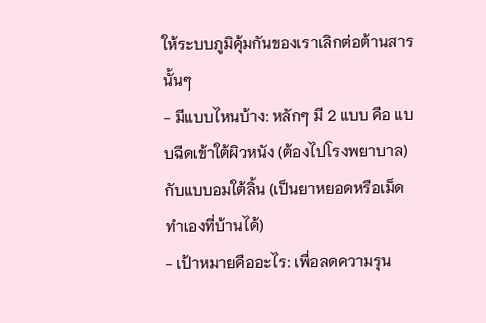ให้ระบบภูมิคุ้มกันของเราเลิกต่อต้านสารนั้นๆ
- มีแบบไหนบ้าง: หลักๆ มี 2 แบบ คือ แบบฉีดเข้าใต้ผิวหนัง (ต้องไปโรงพยาบาล) กับแบบอมใต้ลิ้น (เป็นยาหยอดหรือเม็ด ทำเองที่บ้านได้)
- เป้าหมายคืออะไร: เพื่อลดความรุน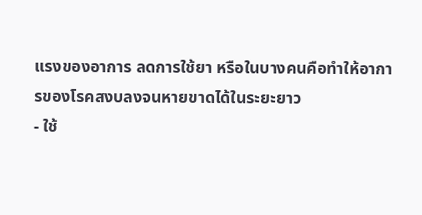แรงของอาการ ลดการใช้ยา หรือในบางคนคือทำให้อาการของโรคสงบลงจนหายขาดได้ในระยะยาว
- ใช้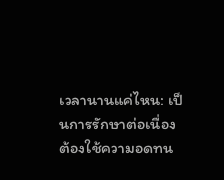เวลานานแค่ไหน: เป็นการรักษาต่อเนื่อง ต้องใช้ความอดทน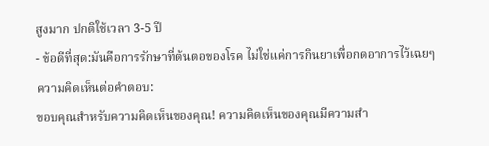สูงมาก ปกติใช้เวลา 3-5 ปี
- ข้อดีที่สุด:มันคือการรักษาที่ต้นตอของโรค ไม่ใช่แค่การกินยาเพื่อกดอาการไว้เฉยๆ
ความคิดเห็นต่อคำตอบ:
ขอบคุณสำหรับความคิดเห็นของคุณ! ความคิดเห็นของคุณมีความสำ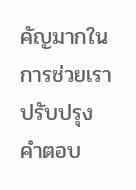คัญมากในการช่วยเราปรับปรุงคำตอบ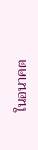ในอนาคต